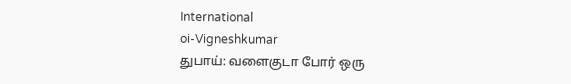International
oi-Vigneshkumar
துபாய்: வளைகுடா போர் ஒரு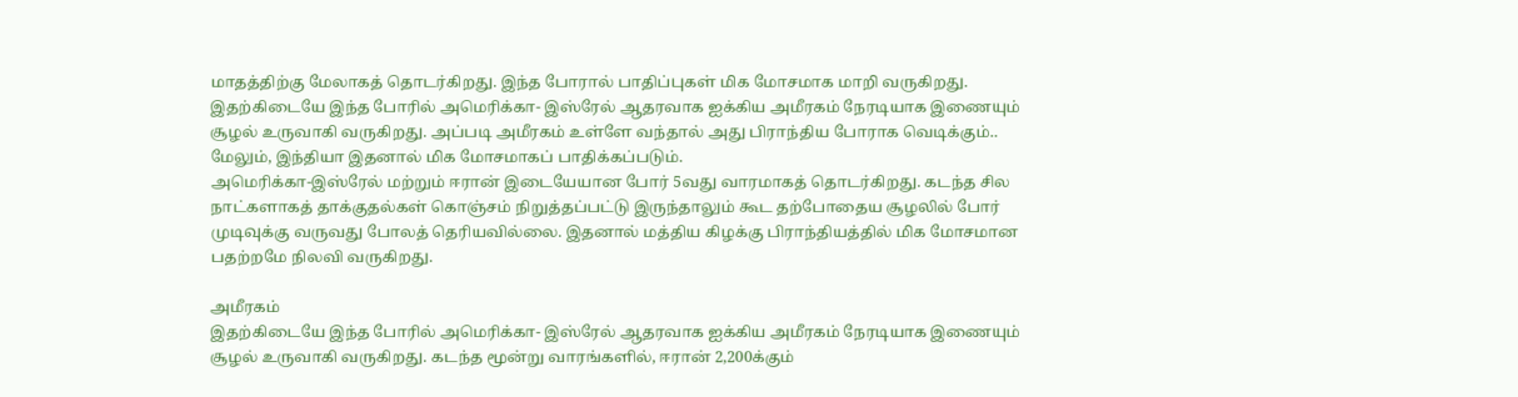மாதத்திற்கு மேலாகத் தொடர்கிறது. இந்த போரால் பாதிப்புகள் மிக மோசமாக மாறி வருகிறது. இதற்கிடையே இந்த போரில் அமெரிக்கா- இஸ்ரேல் ஆதரவாக ஐக்கிய அமீரகம் நேரடியாக இணையும் சூழல் உருவாகி வருகிறது. அப்படி அமீரகம் உள்ளே வந்தால் அது பிராந்திய போராக வெடிக்கும்.. மேலும், இந்தியா இதனால் மிக மோசமாகப் பாதிக்கப்படும்.
அமெரிக்கா-இஸ்ரேல் மற்றும் ஈரான் இடையேயான போர் 5வது வாரமாகத் தொடர்கிறது. கடந்த சில நாட்களாகத் தாக்குதல்கள் கொஞ்சம் நிறுத்தப்பட்டு இருந்தாலும் கூட தற்போதைய சூழலில் போர் முடிவுக்கு வருவது போலத் தெரியவில்லை. இதனால் மத்திய கிழக்கு பிராந்தியத்தில் மிக மோசமான பதற்றமே நிலவி வருகிறது.

அமீரகம்
இதற்கிடையே இந்த போரில் அமெரிக்கா- இஸ்ரேல் ஆதரவாக ஐக்கிய அமீரகம் நேரடியாக இணையும் சூழல் உருவாகி வருகிறது. கடந்த மூன்று வாரங்களில், ஈரான் 2,200க்கும்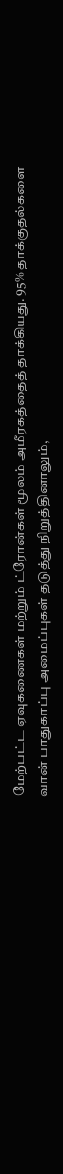மேற்பட்ட ஏவுகணைகள் மற்றும் ட்ரோன்கள் மூலம் அமீரகத்தைத் தாக்கியது. 95% தாக்குதல்களை வான் பாதுகாப்பு அமைப்புகள் தடுத்து நிறுத்தினாலும்,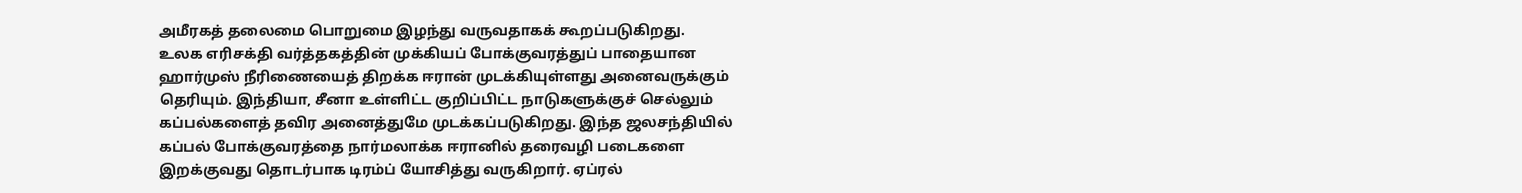அமீரகத் தலைமை பொறுமை இழந்து வருவதாகக் கூறப்படுகிறது.
உலக எரிசக்தி வர்த்தகத்தின் முக்கியப் போக்குவரத்துப் பாதையான ஹார்முஸ் நீரிணையைத் திறக்க ஈரான் முடக்கியுள்ளது அனைவருக்கும் தெரியும். இந்தியா, சீனா உள்ளிட்ட குறிப்பிட்ட நாடுகளுக்குச் செல்லும் கப்பல்களைத் தவிர அனைத்துமே முடக்கப்படுகிறது. இந்த ஜலசந்தியில் கப்பல் போக்குவரத்தை நார்மலாக்க ஈரானில் தரைவழி படைகளை இறக்குவது தொடர்பாக டிரம்ப் யோசித்து வருகிறார். ஏப்ரல்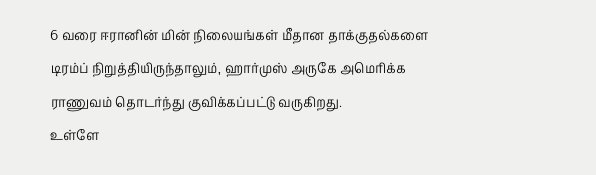6 வரை ஈரானின் மின் நிலையங்கள் மீதான தாக்குதல்களை டிரம்ப் நிறுத்தியிருந்தாலும், ஹார்முஸ் அருகே அமெரிக்க ராணுவம் தொடர்ந்து குவிக்கப்பட்டு வருகிறது.
உள்ளே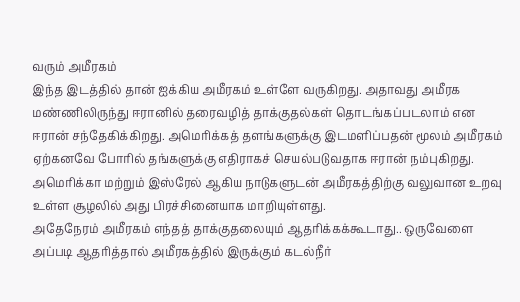வரும் அமீரகம்
இந்த இடத்தில் தான் ஐக்கிய அமீரகம் உள்ளே வருகிறது. அதாவது அமீரக மண்ணிலிருந்து ஈரானில் தரைவழித் தாக்குதல்கள் தொடங்கப்படலாம் என ஈரான் சந்தேகிக்கிறது. அமெரிக்கத் தளங்களுக்கு இடமளிப்பதன் மூலம் அமீரகம் ஏற்கனவே போரில் தங்களுக்கு எதிராகச் செயல்படுவதாக ஈரான் நம்புகிறது. அமெரிக்கா மற்றும் இஸ்ரேல் ஆகிய நாடுகளுடன் அமீரகத்திற்கு வலுவான உறவு உள்ள சூழலில் அது பிரச்சினையாக மாறியுள்ளது.
அதேநேரம் அமீரகம் எந்தத் தாக்குதலையும் ஆதரிக்கக்கூடாது.. ஒருவேளை அப்படி ஆதரித்தால் அமீரகத்தில் இருக்கும் கடல்நீர்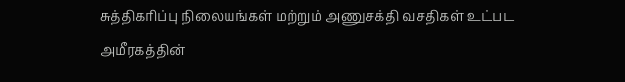சுத்திகரிப்பு நிலையங்கள் மற்றும் அணுசக்தி வசதிகள் உட்பட அமீரகத்தின்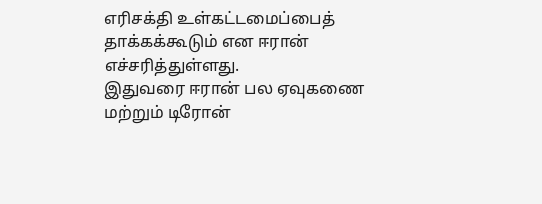எரிசக்தி உள்கட்டமைப்பைத் தாக்கக்கூடும் என ஈரான் எச்சரித்துள்ளது.
இதுவரை ஈரான் பல ஏவுகணை மற்றும் டிரோன்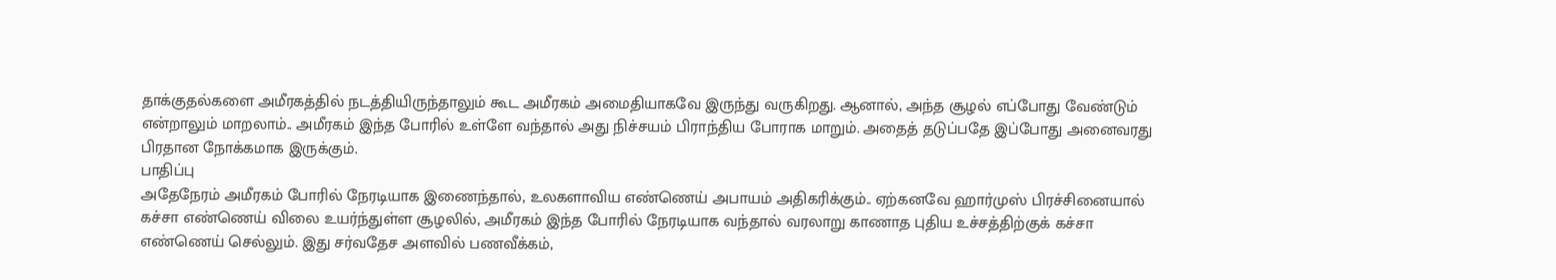தாக்குதல்களை அமீரகத்தில் நடத்தியிருந்தாலும் கூட அமீரகம் அமைதியாகவே இருந்து வருகிறது. ஆனால், அந்த சூழல் எப்போது வேண்டும் என்றாலும் மாறலாம்.. அமீரகம் இந்த போரில் உள்ளே வந்தால் அது நிச்சயம் பிராந்திய போராக மாறும். அதைத் தடுப்பதே இப்போது அனைவரது பிரதான நோக்கமாக இருக்கும்.
பாதிப்பு
அதேநேரம் அமீரகம் போரில் நேரடியாக இணைந்தால், உலகளாவிய எண்ணெய் அபாயம் அதிகரிக்கும்.. ஏற்கனவே ஹார்முஸ் பிரச்சினையால் கச்சா எண்ணெய் விலை உயர்ந்துள்ள சூழலில், அமீரகம் இந்த போரில் நேரடியாக வந்தால் வரலாறு காணாத புதிய உச்சத்திற்குக் கச்சா எண்ணெய் செல்லும். இது சர்வதேச அளவில் பணவீக்கம்,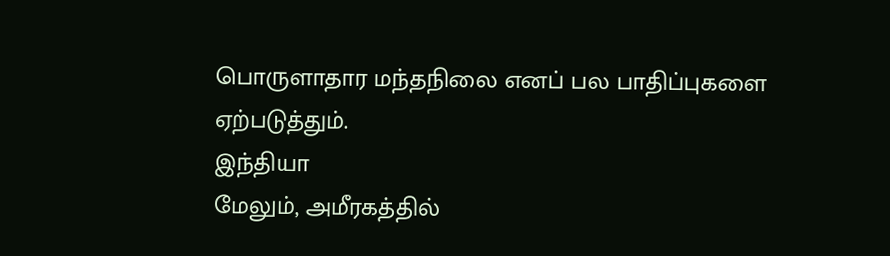பொருளாதார மந்தநிலை எனப் பல பாதிப்புகளை ஏற்படுத்தும்.
இந்தியா
மேலும், அமீரகத்தில்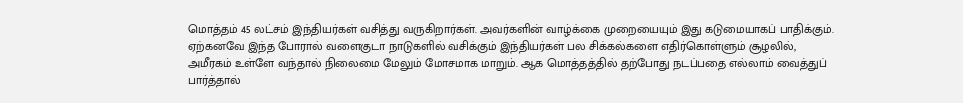மொத்தம் 45 லட்சம் இந்தியர்கள் வசித்து வருகிறார்கள். அவர்களின் வாழ்க்கை முறையையும் இது கடுமையாகப் பாதிக்கும். ஏற்கனவே இந்த போரால் வளைகுடா நாடுகளில் வசிக்கும் இந்தியர்கள் பல சிக்கல்களை எதிர்கொள்ளும் சூழலில், அமீரகம் உள்ளே வந்தால் நிலைமை மேலும் மோசமாக மாறும். ஆக மொத்தத்தில் தற்போது நடப்பதை எல்லாம் வைத்துப் பார்த்தால்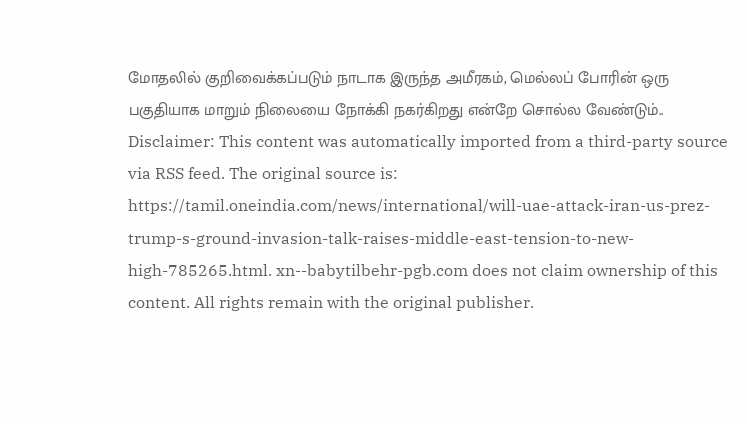மோதலில் குறிவைக்கப்படும் நாடாக இருந்த அமீரகம், மெல்லப் போரின் ஒரு பகுதியாக மாறும் நிலையை நோக்கி நகர்கிறது என்றே சொல்ல வேண்டும்..
Disclaimer: This content was automatically imported from a third-party source via RSS feed. The original source is: https://tamil.oneindia.com/news/international/will-uae-attack-iran-us-prez-trump-s-ground-invasion-talk-raises-middle-east-tension-to-new-high-785265.html. xn--babytilbehr-pgb.com does not claim ownership of this content. All rights remain with the original publisher.